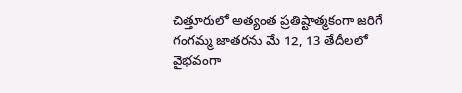చిత్తూరులో అత్యంత ప్రతిష్టాత్మకంగా జరిగే గంగమ్మ జాతరను మే 12, 13 తేదీలలో వైభవంగా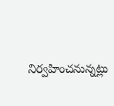నిర్వహించనున్నట్లు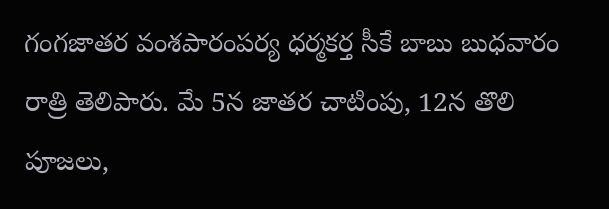గంగజాతర వంశపారంపర్య ధర్మకర్త సీకే బాబు బుధవారం రాత్రి తెలిపారు. మే 5న జాతర చాటింపు, 12న తొలి పూజలు,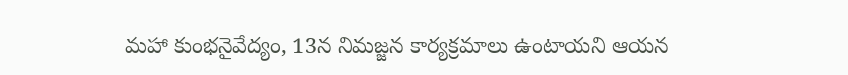మహా కుంభనైవేద్యం, 13న నిమజ్జన కార్యక్రమాలు ఉంటాయని ఆయన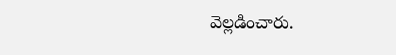వెల్లడించారు.